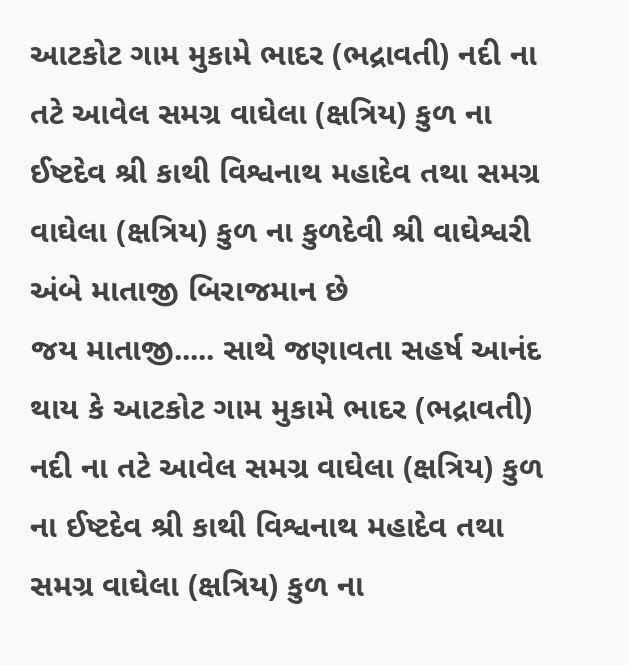આટકોટ ગામ મુકામે ભાદર (ભદ્રાવતી) નદી ના તટે આવેલ સમગ્ર વાઘેલા (ક્ષત્રિય) કુળ ના ઈષ્ટદેવ શ્રી કાથી વિશ્વનાથ મહાદેવ તથા સમગ્ર વાઘેલા (ક્ષત્રિય) કુળ ના કુળદેવી શ્રી વાઘેશ્વરી અંબે માતાજી બિરાજમાન છે
જય માતાજી..... સાથે જણાવતા સહર્ષ આનંદ થાય કે આટકોટ ગામ મુકામે ભાદર (ભદ્રાવતી) નદી ના તટે આવેલ સમગ્ર વાઘેલા (ક્ષત્રિય) કુળ ના ઈષ્ટદેવ શ્રી કાથી વિશ્વનાથ મહાદેવ તથા સમગ્ર વાઘેલા (ક્ષત્રિય) કુળ ના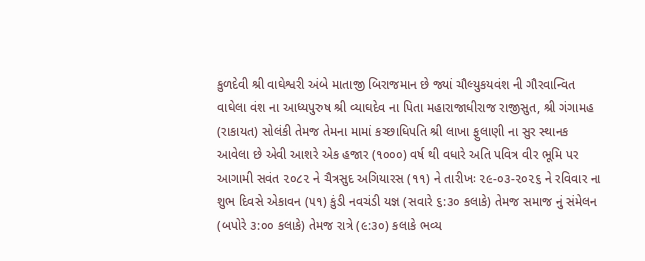કુળદેવી શ્રી વાઘેશ્વરી અંબે માતાજી બિરાજમાન છે જ્યાં ચૌલ્યુકયવંશ ની ગૌરવાન્વિત વાઘેલા વંશ ના આધ્યપુરુષ શ્રી વ્યાઘદેવ ના પિતા મહારાજાધીરાજ રાજીસુત, શ્રી ગંગામહ (રાકાયત) સોલંકી તેમજ તેમના મામાં કચ્છાધિપતિ શ્રી લાખા ફુલાણી ના સુર સ્થાનક આવેલા છે એવી આશરે એક હજાર (૧૦૦૦) વર્ષ થી વધારે અતિ પવિત્ર વીર ભૂમિ પર આગામી સવંત ૨૦૮૨ ને ચૈત્રસુદ અગિયારસ (૧૧) ને તારીખઃ ૨૯-૦૩-૨૦૨૬ ને રવિવાર ના શુભ દિવસે એકાવન (૫૧) કુંડી નવચંડી યજ્ઞ (સવારે ૬:૩૦ કલાકે) તેમજ સમાજ નું સંમેલન (બપોરે ૩:૦૦ કલાકે) તેમજ રાત્રે (૯:૩૦) કલાકે ભવ્ય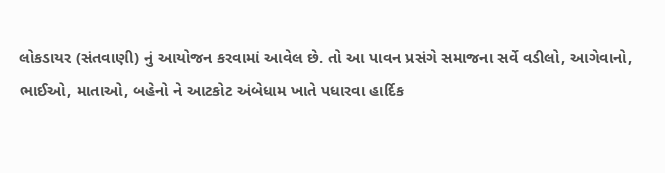લોકડાયર (સંતવાણી) નું આયોજન કરવામાં આવેલ છે. તો આ પાવન પ્રસંગે સમાજના સર્વે વડીલો, આગેવાનો, ભાઈઓ, માતાઓ, બહેનો ને આટકોટ અંબેધામ ખાતે પધારવા હાર્દિક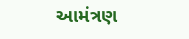આમંત્રણ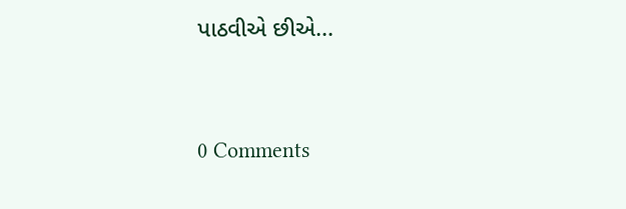પાઠવીએ છીએ...




0 Comments